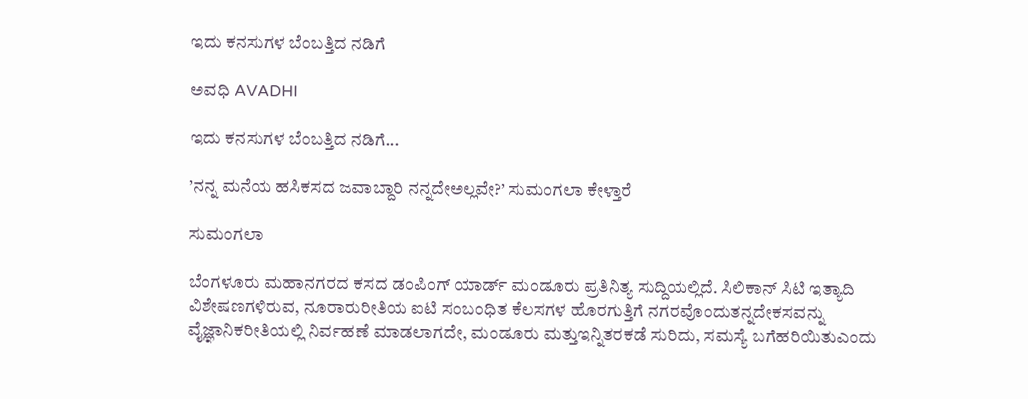ಇದು ಕನಸುಗಳ ಬೆಂಬತ್ತಿದ ನಡಿಗೆ‍

ಅವಧಿ AVADHI

ಇದು ಕನಸುಗಳ ಬೆಂಬತ್ತಿದ ನಡಿಗೆ...

’ನನ್ನ ಮನೆಯ ಹಸಿಕಸದ ಜವಾಬ್ದಾರಿ ನನ್ನದೇಅಲ್ಲವೇ?’ ಸುಮಂಗಲಾ ಕೇಳ್ತಾರೆ

ಸುಮಂಗಲಾ

ಬೆಂಗಳೂರು ಮಹಾನಗರದ ಕಸದ ಡಂಪಿಂಗ್ ಯಾರ್ಡ್ ಮಂಡೂರು ಪ್ರತಿನಿತ್ಯ ಸುದ್ದಿಯಲ್ಲಿದೆ. ಸಿಲಿಕಾನ್ ಸಿಟಿ ಇತ್ಯಾದಿ ವಿಶೇಷಣಗಳಿರುವ, ನೂರಾರುರೀತಿಯ ಐಟಿ ಸಂಬಂಧಿತ ಕೆಲಸಗಳ ಹೊರಗುತ್ತಿಗೆ ನಗರವೊಂದುತನ್ನದೇಕಸವನ್ನು ವೈಜ್ಞಾನಿಕರೀತಿಯಲ್ಲಿ ನಿರ್ವಹಣೆ ಮಾಡಲಾಗದೇ, ಮಂಡೂರು ಮತ್ತುಇನ್ನಿತರಕಡೆ ಸುರಿದು, ಸಮಸ್ಯೆ ಬಗೆಹರಿಯಿತುಎಂದು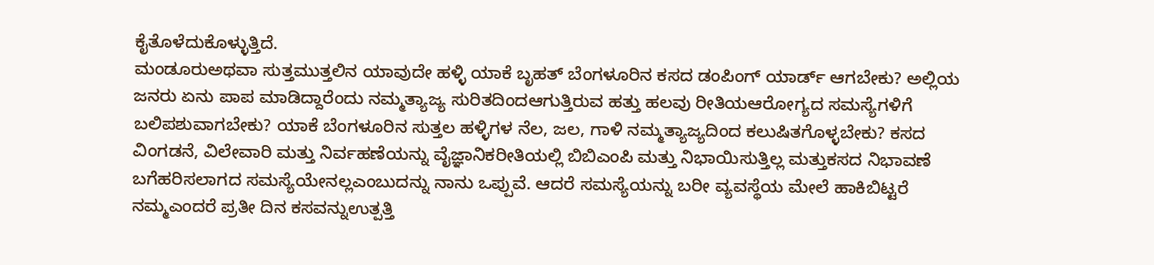ಕೈತೊಳೆದುಕೊಳ್ಳುತ್ತಿದೆ.
ಮಂಡೂರುಅಥವಾ ಸುತ್ತಮುತ್ತಲಿನ ಯಾವುದೇ ಹಳ್ಳಿ ಯಾಕೆ ಬೃಹತ್ ಬೆಂಗಳೂರಿನ ಕಸದ ಡಂಪಿಂಗ್ ಯಾರ್ಡ್ ಆಗಬೇಕು? ಅಲ್ಲಿಯ ಜನರು ಏನು ಪಾಪ ಮಾಡಿದ್ದಾರೆಂದು ನಮ್ಮತ್ಯಾಜ್ಯ ಸುರಿತದಿಂದಆಗುತ್ತಿರುವ ಹತ್ತು ಹಲವು ರೀತಿಯಆರೋಗ್ಯದ ಸಮಸ್ಯೆಗಳಿಗೆ ಬಲಿಪಶುವಾಗಬೇಕು? ಯಾಕೆ ಬೆಂಗಳೂರಿನ ಸುತ್ತಲ ಹಳ್ಳಿಗಳ ನೆಲ, ಜಲ, ಗಾಳಿ ನಮ್ಮತ್ಯಾಜ್ಯದಿಂದ ಕಲುಷಿತಗೊಳ್ಳಬೇಕು? ಕಸದ ವಿಂಗಡನೆ, ವಿಲೇವಾರಿ ಮತ್ತು ನಿರ್ವಹಣೆಯನ್ನು ವೈಜ್ಞಾನಿಕರೀತಿಯಲ್ಲಿ ಬಿಬಿಎಂಪಿ ಮತ್ತು ನಿಭಾಯಿಸುತ್ತಿಲ್ಲ ಮತ್ತುಕಸದ ನಿಭಾವಣೆ ಬಗೆಹರಿಸಲಾಗದ ಸಮಸ್ಯೆಯೇನಲ್ಲಎಂಬುದನ್ನು ನಾನು ಒಪ್ಪುವೆ. ಆದರೆ ಸಮಸ್ಯೆಯನ್ನು ಬರೀ ವ್ಯವಸ್ಥೆಯ ಮೇಲೆ ಹಾಕಿಬಿಟ್ಟರೆ ನಮ್ಮಎಂದರೆ ಪ್ರತೀ ದಿನ ಕಸವನ್ನುಉತ್ಪತ್ತಿ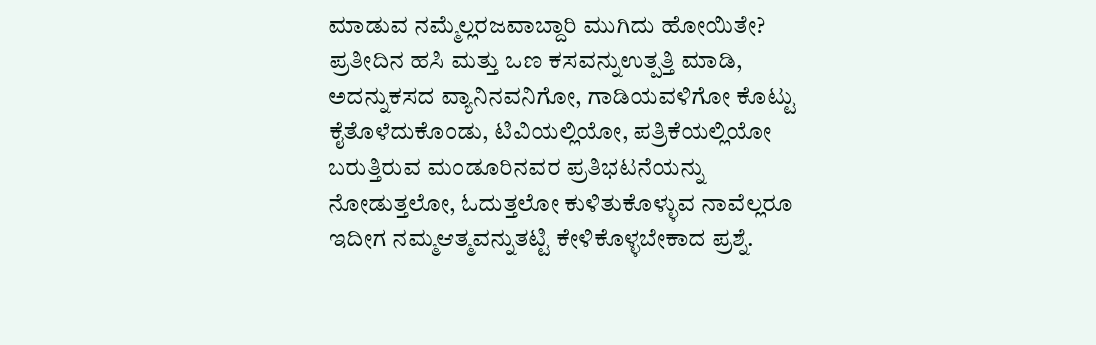ಮಾಡುವ ನಮ್ಮೆಲ್ಲರಜವಾಬ್ದಾರಿ ಮುಗಿದು ಹೋಯಿತೇ? ಪ್ರತೀದಿನ ಹಸಿ ಮತ್ತು ಒಣ ಕಸವನ್ನುಉತ್ಪತ್ತಿ ಮಾಡಿ, ಅದನ್ನುಕಸದ ವ್ಯಾನಿನವನಿಗೋ, ಗಾಡಿಯವಳಿಗೋ ಕೊಟ್ಟು ಕೈತೊಳೆದುಕೊಂಡು, ಟಿವಿಯಲ್ಲಿಯೋ, ಪತ್ರಿಕೆಯಲ್ಲಿಯೋ ಬರುತ್ತಿರುವ ಮಂಡೂರಿನವರ ಪ್ರತಿಭಟನೆಯನ್ನು ನೋಡುತ್ತಲೋ, ಓದುತ್ತಲೋ ಕುಳಿತುಕೊಳ್ಳುವ ನಾವೆಲ್ಲರೂ ಇದೀಗ ನಮ್ಮಆತ್ಮವನ್ನುತಟ್ಟಿ ಕೇಳಿಕೊಳ್ಳಬೇಕಾದ ಪ್ರಶ್ನೆ.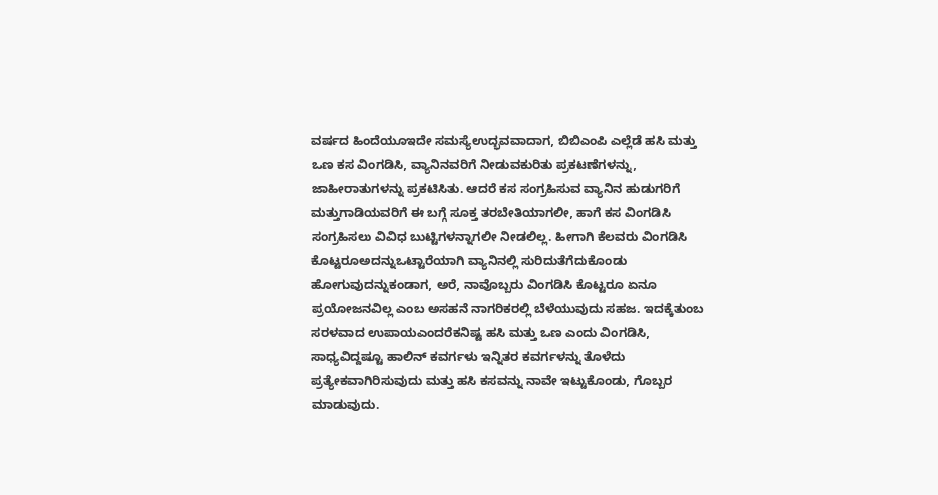ವರ್ಷದ ಹಿಂದೆಯೂಇದೇ ಸಮಸ್ಯೆಉದ್ಭವವಾದಾಗ, ಬಿಬಿಎಂಪಿ ಎಲ್ಲೆಡೆ ಹಸಿ ಮತ್ತು ಒಣ ಕಸ ವಿಂಗಡಿಸಿ, ವ್ಯಾನಿನವರಿಗೆ ನೀಡುವಕುರಿತು ಪ್ರಕಟಣೆಗಳನ್ನು, ಜಾಹೀರಾತುಗಳನ್ನು ಪ್ರಕಟಿಸಿತು. ಆದರೆ ಕಸ ಸಂಗ್ರಹಿಸುವ ವ್ಯಾನಿನ ಹುಡುಗರಿಗೆ ಮತ್ತುಗಾಡಿಯವರಿಗೆ ಈ ಬಗ್ಗೆ ಸೂಕ್ತ ತರಬೇತಿಯಾಗಲೀ, ಹಾಗೆ ಕಸ ವಿಂಗಡಿಸಿ ಸಂಗ್ರಹಿಸಲು ವಿವಿಧ ಬುಟ್ಟಿಗಳನ್ನಾಗಲೀ ನೀಡಲಿಲ್ಲ. ಹೀಗಾಗಿ ಕೆಲವರು ವಿಂಗಡಿಸಿ ಕೊಟ್ಟರೂಅದನ್ನುಒಟ್ಟಾರೆಯಾಗಿ ವ್ಯಾನಿನಲ್ಲಿ ಸುರಿದುತೆಗೆದುಕೊಂಡು ಹೋಗುವುದನ್ನುಕಂಡಾಗ, ಅರೆ, ನಾವೊಬ್ಬರು ವಿಂಗಡಿಸಿ ಕೊಟ್ಟರೂ ಏನೂ ಪ್ರಯೋಜನವಿಲ್ಲ ಎಂಬ ಅಸಹನೆ ನಾಗರಿಕರಲ್ಲಿ ಬೆಳೆಯುವುದು ಸಹಜ. ಇದಕ್ಕೆತುಂಬ ಸರಳವಾದ ಉಪಾಯಎಂದರೆಕನಿಷ್ಟ ಹಸಿ ಮತ್ತು ಒಣ ಎಂದು ವಿಂಗಡಿಸಿ, ಸಾಧ್ಯವಿದ್ದಷ್ಟೂ ಹಾಲಿನ್ ಕವರ್ಗಳು ಇನ್ನಿತರ ಕವರ್ಗಳನ್ನು ತೊಳೆದು ಪ್ರತ್ಯೇಕವಾಗಿರಿಸುವುದು ಮತ್ತು ಹಸಿ ಕಸವನ್ನು ನಾವೇ ಇಟ್ಟುಕೊಂಡು, ಗೊಬ್ಬರ ಮಾಡುವುದು.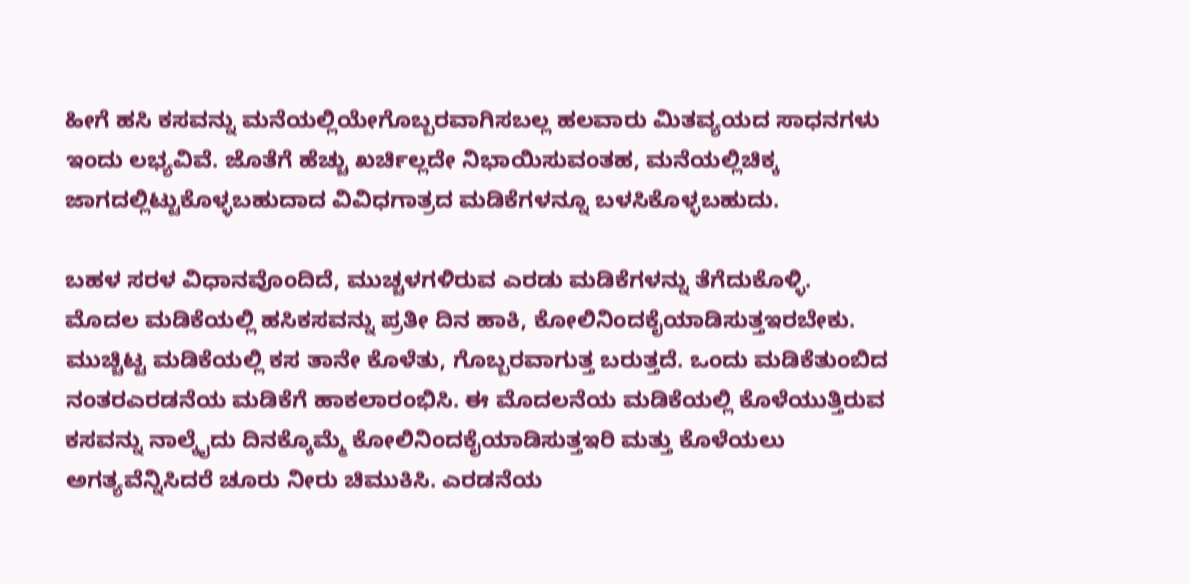ಹೀಗೆ ಹಸಿ ಕಸವನ್ನು ಮನೆಯಲ್ಲಿಯೇಗೊಬ್ಬರವಾಗಿಸಬಲ್ಲ ಹಲವಾರು ಮಿತವ್ಯಯದ ಸಾಧನಗಳು ಇಂದು ಲಭ್ಯವಿವೆ. ಜೊತೆಗೆ ಹೆಚ್ಚು ಖರ್ಚಿಲ್ಲದೇ ನಿಭಾಯಿಸುವಂತಹ, ಮನೆಯಲ್ಲಿಚಿಕ್ಕ ಜಾಗದಲ್ಲಿಟ್ಟುಕೊಳ್ಳಬಹುದಾದ ವಿವಿಧಗಾತ್ರದ ಮಡಿಕೆಗಳನ್ನೂ ಬಳಸಿಕೊಳ್ಳಬಹುದು.

ಬಹಳ ಸರಳ ವಿಧಾನವೊಂದಿದೆ, ಮುಚ್ಚಳಗಳಿರುವ ಎರಡು ಮಡಿಕೆಗಳನ್ನು ತೆಗೆದುಕೊಳ್ಳಿ. ಮೊದಲ ಮಡಿಕೆಯಲ್ಲಿ ಹಸಿಕಸವನ್ನು ಪ್ರತೀ ದಿನ ಹಾಕಿ, ಕೋಲಿನಿಂದಕೈಯಾಡಿಸುತ್ತಇರಬೇಕು. ಮುಚ್ಚಿಟ್ಟ ಮಡಿಕೆಯಲ್ಲಿ ಕಸ ತಾನೇ ಕೊಳೆತು, ಗೊಬ್ಬರವಾಗುತ್ತ ಬರುತ್ತದೆ. ಒಂದು ಮಡಿಕೆತುಂಬಿದ ನಂತರಎರಡನೆಯ ಮಡಿಕೆಗೆ ಹಾಕಲಾರಂಭಿಸಿ. ಈ ಮೊದಲನೆಯ ಮಡಿಕೆಯಲ್ಲಿ ಕೊಳೆಯುತ್ತಿರುವ ಕಸವನ್ನು ನಾಲ್ಕೈದು ದಿನಕ್ಕೊಮ್ಮೆ ಕೋಲಿನಿಂದಕೈಯಾಡಿಸುತ್ತಇರಿ ಮತ್ತು ಕೊಳೆಯಲು ಅಗತ್ಯವೆನ್ನಿಸಿದರೆ ಚೂರು ನೀರು ಚಿಮುಕಿಸಿ. ಎರಡನೆಯ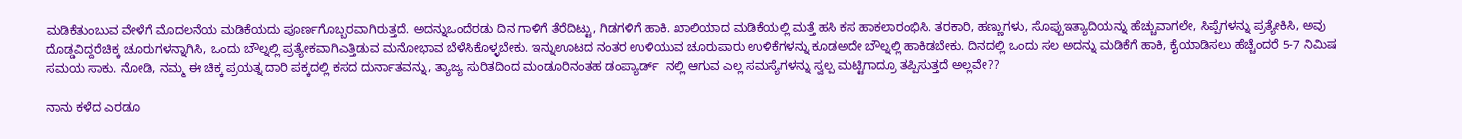ಮಡಿಕೆತುಂಬುವ ವೇಳೆಗೆ ಮೊದಲನೆಯ ಮಡಿಕೆಯದು ಪೂರ್ಣಗೊಬ್ಬರವಾಗಿರುತ್ತದೆ. ಅದನ್ನುಒಂದೆರಡು ದಿನ ಗಾಳಿಗೆ ತೆರೆದಿಟ್ಟು, ಗಿಡಗಳಿಗೆ ಹಾಕಿ. ಖಾಲಿಯಾದ ಮಡಿಕೆಯಲ್ಲಿ ಮತ್ತೆ ಹಸಿ ಕಸ ಹಾಕಲಾರಂಭಿಸಿ. ತರಕಾರಿ, ಹಣ್ಣುಗಳು, ಸೊಪ್ಪುಇತ್ಯಾದಿಯನ್ನು ಹೆಚ್ಚುವಾಗಲೇ, ಸಿಪ್ಪೆಗಳನ್ನು ಪ್ರತ್ಯೇಕಿಸಿ, ಅವು ದೊಡ್ಡವಿದ್ದರೆಚಿಕ್ಕ ಚೂರುಗಳನ್ನಾಗಿಸಿ, ಒಂದು ಬೌಲ್ನಲ್ಲಿ ಪ್ರತ್ಯೇಕವಾಗಿಎತ್ತಿಡುವ ಮನೋಭಾವ ಬೆಳೆಸಿಕೊಳ್ಳಬೇಕು. ಇನ್ನುಊಟದ ನಂತರ ಉಳಿಯುವ ಚೂರುಪಾರು ಉಳಿಕೆಗಳನ್ನು ಕೂಡಅದೇ ಬೌಲ್ನಲ್ಲಿ ಹಾಕಿಡಬೇಕು. ದಿನದಲ್ಲಿ ಒಂದು ಸಲ ಅದನ್ನು ಮಡಿಕೆಗೆ ಹಾಕಿ, ಕೈಯಾಡಿಸಲು ಹೆಚ್ಚೆಂದರೆ 5-7 ನಿಮಿಷ ಸಮಯ ಸಾಕು. ನೋಡಿ, ನಮ್ಮ ಈ ಚಿಕ್ಕ ಪ್ರಯತ್ನ ದಾರಿ ಪಕ್ಕದಲ್ಲಿ ಕಸದ ದುರ್ನಾತವನ್ನು, ತ್ಯಾಜ್ಯ ಸುರಿತದಿಂದ ಮಂಡೂರಿನಂತಹ ಡಂಪ್ಯಾರ್ಡ್  ನಲ್ಲಿ ಆಗುವ ಎಲ್ಲ ಸಮಸ್ಯೆಗಳನ್ನು ಸ್ವಲ್ಪ ಮಟ್ಟಿಗಾದ್ರೂ ತಪ್ಪಿಸುತ್ತದೆ ಅಲ್ಲವೇ??

ನಾನು ಕಳೆದ ಎರಡೂ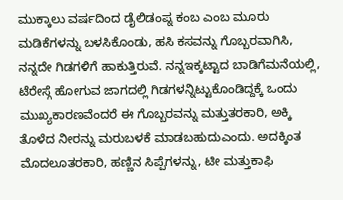ಮುಕ್ಕಾಲು ವರ್ಷದಿಂದ ಡೈಲಿಡಂಪ್ನ ಕಂಬ ಎಂಬ ಮೂರು ಮಡಿಕೆಗಳನ್ನು ಬಳಸಿಕೊಂಡು, ಹಸಿ ಕಸವನ್ನು ಗೊಬ್ಬರವಾಗಿಸಿ, ನನ್ನದೇ ಗಿಡಗಳಿಗೆ ಹಾಕುತ್ತಿರುವೆ. ನನ್ನಇಕ್ಕಟ್ಟಾದ ಬಾಡಿಗೆಮನೆಯಲ್ಲಿ, ಟೆರೇಸ್ಗೆ ಹೋಗುವ ಜಾಗದಲ್ಲಿ ಗಿಡಗಳನ್ನಿಟ್ಟುಕೊಂಡಿದ್ದಕ್ಕೆ ಒಂದು ಮುಖ್ಯಕಾರಣವೆಂದರೆ ಈ ಗೊಬ್ಬರವನ್ನು ಮತ್ತುತರಕಾರಿ, ಅಕ್ಕಿ ತೊಳೆದ ನೀರನ್ನು ಮರುಬಳಕೆ ಮಾಡಬಹುದುಎಂದು. ಅದಕ್ಕಿಂತ ಮೊದಲೂತರಕಾರಿ, ಹಣ್ಣಿನ ಸಿಪ್ಪೆಗಳನ್ನು, ಟೀ ಮತ್ತುಕಾಫಿ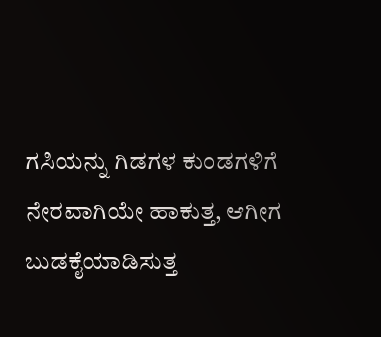ಗಸಿಯನ್ನು ಗಿಡಗಳ ಕುಂಡಗಳಿಗೆ ನೇರವಾಗಿಯೇ ಹಾಕುತ್ತ, ಆಗೀಗ ಬುಡಕೈಯಾಡಿಸುತ್ತ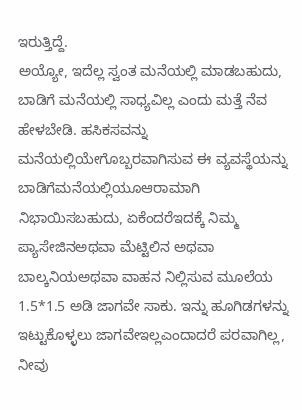ಇರುತ್ತಿದ್ದೆ.
ಅಯ್ಯೋ, ಇದೆಲ್ಲ ಸ್ವಂತ ಮನೆಯಲ್ಲಿ ಮಾಡಬಹುದು, ಬಾಡಿಗೆ ಮನೆಯಲ್ಲಿ ಸಾಧ್ಯವಿಲ್ಲ ಎಂದು ಮತ್ತೆ ನೆವ ಹೇಳಬೇಡಿ. ಹಸಿಕಸವನ್ನು ಮನೆಯಲ್ಲಿಯೇಗೊಬ್ಬರವಾಗಿಸುವ ಈ ವ್ಯವಸ್ಥೆಯನ್ನು ಬಾಡಿಗೆಮನೆಯಲ್ಲಿಯೂಆರಾಮಾಗಿ ನಿಭಾಯಿಸಬಹುದು, ಏಕೆಂದರೆಇದಕ್ಕೆ ನಿಮ್ಮ ಪ್ಯಾಸೇಜಿನಅಥವಾ ಮೆಟ್ಟಿಲಿನ ಅಥವಾ ಬಾಲ್ಕನಿಯಅಥವಾ ವಾಹನ ನಿಲ್ಲಿಸುವ ಮೂಲೆಯ 1.5*1.5 ಅಡಿ ಜಾಗವೇ ಸಾಕು. ಇನ್ನು ಹೂಗಿಡಗಳನ್ನು ಇಟ್ಟುಕೊಳ್ಳಲು ಜಾಗವೇಇಲ್ಲಎಂದಾದರೆ ಪರವಾಗಿಲ್ಲ, ನೀವು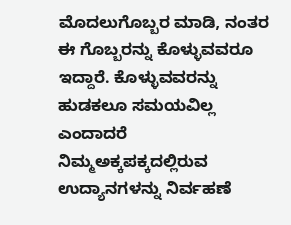ಮೊದಲುಗೊಬ್ಬರ ಮಾಡಿ, ನಂತರ ಈ ಗೊಬ್ಬರನ್ನು ಕೊಳ್ಳುವವರೂ ಇದ್ದಾರೆ. ಕೊಳ್ಳುವವರನ್ನು ಹುಡಕಲೂ ಸಮಯವಿಲ್ಲ ಎಂದಾದರೆ ನಿಮ್ಮಅಕ್ಕಪಕ್ಕದಲ್ಲಿರುವ ಉದ್ಯಾನಗಳನ್ನು ನಿರ್ವಹಣೆ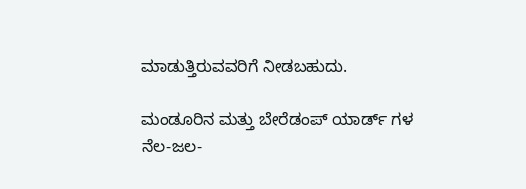ಮಾಡುತ್ತಿರುವವರಿಗೆ ನೀಡಬಹುದು.

ಮಂಡೂರಿನ ಮತ್ತು ಬೇರೆಡಂಪ್ ಯಾರ್ಡ್ ಗಳ ನೆಲ-ಜಲ-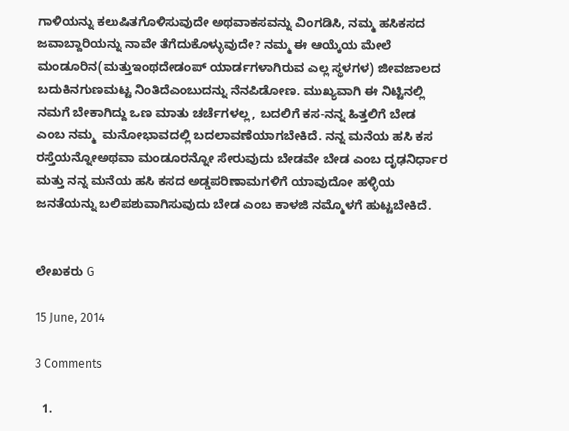ಗಾಳಿಯನ್ನು ಕಲುಷಿತಗೊಳಿಸುವುದೇ ಅಥವಾಕಸವನ್ನು ವಿಂಗಡಿಸಿ, ನಮ್ಮ ಹಸಿಕಸದ ಜವಾಬ್ದಾರಿಯನ್ನು ನಾವೇ ತೆಗೆದುಕೊಳ್ಳುವುದೇ? ನಮ್ಮ ಈ ಆಯ್ಕೆಯ ಮೇಲೆ ಮಂಡೂರಿನ(ಮತ್ತುಇಂಥದೇಡಂಪ್ ಯಾರ್ಡಗಳಾಗಿರುವ ಎಲ್ಲ ಸ್ಥಳಗಳ) ಜೀವಜಾಲದ ಬದುಕಿನಗುಣಮಟ್ಟ ನಿಂತಿದೆಎಂಬುದನ್ನು ನೆನಪಿಡೋಣ. ಮುಖ್ಯವಾಗಿ ಈ ನಿಟ್ಟಿನಲ್ಲಿ ನಮಗೆ ಬೇಕಾಗಿದ್ದು ಒಣ ಮಾತು ಚರ್ಚೆಗಳಲ್ಲ, ಬದಲಿಗೆ ಕಸ-ನನ್ನ ಹಿತ್ತಲಿಗೆ ಬೇಡ ಎಂಬ ನಮ್ಮ  ಮನೋಭಾವದಲ್ಲಿ ಬದಲಾವಣೆಯಾಗಬೇಕಿದೆ. ನನ್ನ ಮನೆಯ ಹಸಿ ಕಸ ರಸ್ತೆಯನ್ನೋಅಥವಾ ಮಂಡೂರನ್ನೋ ಸೇರುವುದು ಬೇಡವೇ ಬೇಡ ಎಂಬ ದೃಢನಿರ್ಧಾರ ಮತ್ತು ನನ್ನ ಮನೆಯ ಹಸಿ ಕಸದ ಅಡ್ಡಪರಿಣಾಮಗಳಿಗೆ ಯಾವುದೋ ಹಳ್ಳಿಯ ಜನತೆಯನ್ನು ಬಲಿಪಶುವಾಗಿಸುವುದು ಬೇಡ ಎಂಬ ಕಾಳಜಿ ನಮ್ಮೊಳಗೆ ಹುಟ್ಟಬೇಕಿದೆ.


ಲೇಖಕರು G

15 June, 2014

3 Comments

  1.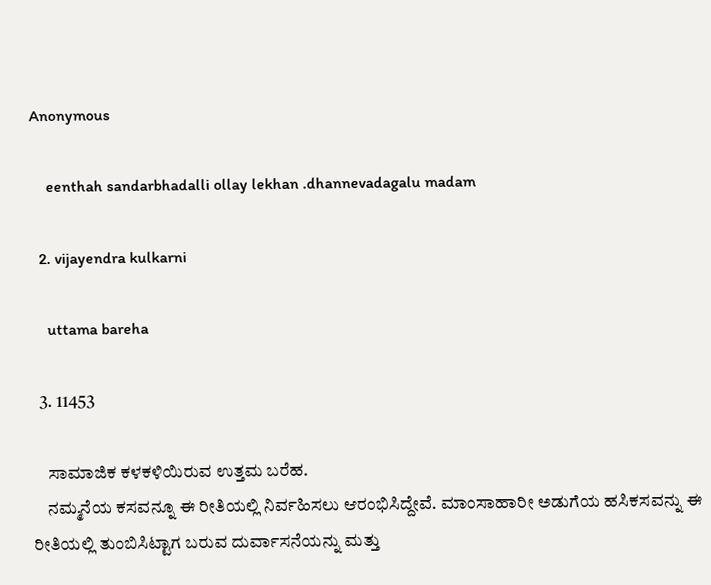Anonymous

    eenthah sandarbhadalli ollay lekhan .dhannevadagalu madam

  2. vijayendra kulkarni

    uttama bareha

  3. 11453

    ಸಾಮಾಜಿಕ ಕಳಕಳಿಯಿರುವ ಉತ್ತಮ ಬರೆಹ.
    ನಮ್ಮನೆಯ ಕಸವನ್ನೂ ಈ ರೀತಿಯಲ್ಲಿ ನಿರ್ವಹಿಸಲು ಆರಂಭಿಸಿದ್ದೇವೆ. ಮಾಂಸಾಹಾರೀ ಅಡುಗೆಯ ಹಸಿಕಸವನ್ನು ಈ ರೀತಿಯಲ್ಲಿ ತುಂಬಿಸಿಟ್ಟಾಗ ಬರುವ ದುರ್ವಾಸನೆಯನ್ನು ಮತ್ತು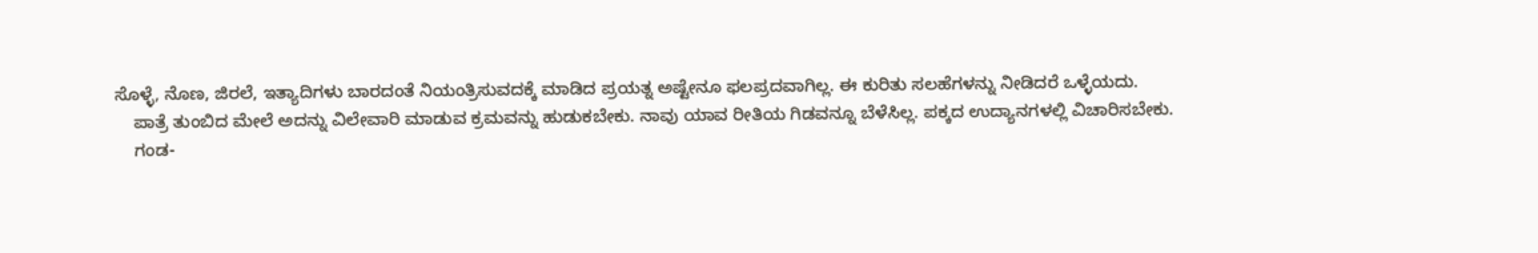ಸೊಳ್ಳೆ, ನೊಣ, ಜಿರಲೆ, ಇತ್ಯಾದಿಗಳು ಬಾರದಂತೆ ನಿಯಂತ್ರಿಸುವದಕ್ಕೆ ಮಾಡಿದ ಪ್ರಯತ್ನ ಅಷ್ಟೇನೂ ಫಲಪ್ರದವಾಗಿಲ್ಲ. ಈ ಕುರಿತು ಸಲಹೆಗಳನ್ನು ನೀಡಿದರೆ ಒಳ್ಳೆಯದು.
    ಪಾತ್ರೆ ತುಂಬಿದ ಮೇಲೆ ಅದನ್ನು ವಿಲೇವಾರಿ ಮಾಡುವ ಕ್ರಮವನ್ನು ಹುಡುಕಬೇಕು. ನಾವು ಯಾವ ರೀತಿಯ ಗಿಡವನ್ನೂ ಬೆಳೆಸಿಲ್ಲ. ಪಕ್ಕದ ಉದ್ಯಾನಗಳಲ್ಲಿ ವಿಚಾರಿಸಬೇಕು.
    ಗಂಡ-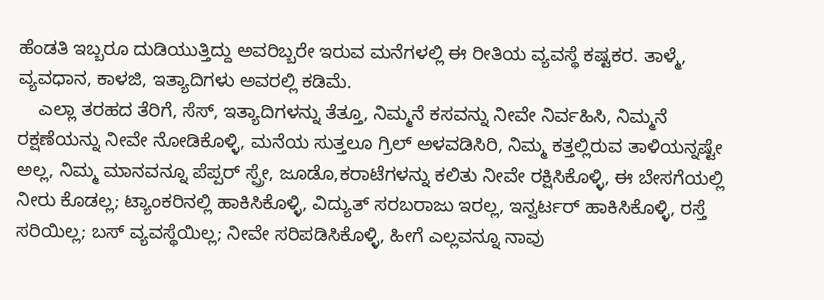ಹೆಂಡತಿ ಇಬ್ಬರೂ ದುಡಿಯುತ್ತಿದ್ದು ಅವರಿಬ್ಬರೇ ಇರುವ ಮನೆಗಳಲ್ಲಿ ಈ ರೀತಿಯ ವ್ಯವಸ್ಥೆ ಕಷ್ಟಕರ. ತಾಳ್ಮೆ, ವ್ಯವಧಾನ, ಕಾಳಜಿ, ಇತ್ಯಾದಿಗಳು ಅವರಲ್ಲಿ ಕಡಿಮೆ.
    ಎಲ್ಲಾ ತರಹದ ತೆರಿಗೆ, ಸೆಸ್, ಇತ್ಯಾದಿಗಳನ್ನು ತೆತ್ತೂ, ನಿಮ್ಮನೆ ಕಸವನ್ನು ನೀವೇ ನಿರ್ವಹಿಸಿ, ನಿಮ್ಮನೆ ರಕ್ಷಣೆಯನ್ನು ನೀವೇ ನೋಡಿಕೊಳ್ಳಿ, ಮನೆಯ ಸುತ್ತಲೂ ಗ್ರಿಲ್ ಅಳವಡಿಸಿರಿ, ನಿಮ್ಮ ಕತ್ತಲ್ಲಿರುವ ತಾಳಿಯನ್ನಷ್ಟೇ ಅಲ್ಲ, ನಿಮ್ಮ ಮಾನವನ್ನೂ ಪೆಪ್ಪರ್ ಸ್ಪ್ರೇ, ಜೂಡೊ,ಕರಾಟೆಗಳನ್ನು ಕಲಿತು ನೀವೇ ರಕ್ಷಿಸಿಕೊಳ್ಳಿ, ಈ ಬೇಸಗೆಯಲ್ಲಿ ನೀರು ಕೊಡಲ್ಲ; ಟ್ಯಾಂಕರಿನಲ್ಲಿ ಹಾಕಿಸಿಕೊಳ್ಳಿ, ವಿದ್ಯುತ್ ಸರಬರಾಜು ಇರಲ್ಲ, ಇನ್ವರ್ಟರ್ ಹಾಕಿಸಿಕೊಳ್ಳಿ, ರಸ್ತೆ ಸರಿಯಿಲ್ಲ; ಬಸ್ ವ್ಯವಸ್ಥೆಯಿಲ್ಲ; ನೀವೇ ಸರಿಪಡಿಸಿಕೊಳ್ಳಿ, ಹೀಗೆ ಎಲ್ಲವನ್ನೂ ನಾವು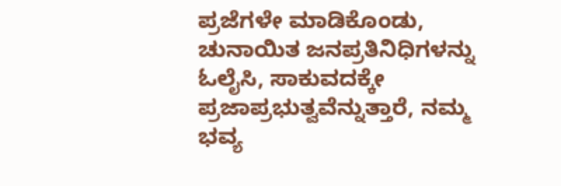ಪ್ರಜೆಗಳೇ ಮಾಡಿಕೊಂಡು, ಚುನಾಯಿತ ಜನಪ್ರತಿನಿಧಿಗಳನ್ನು ಓಲೈಸಿ, ಸಾಕುವದಕ್ಕೇ ಪ್ರಜಾಪ್ರಭುತ್ವವೆನ್ನುತ್ತಾರೆ, ನಮ್ಮ ಭವ್ಯ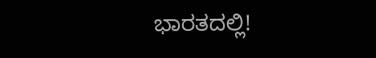ಭಾರತದಲ್ಲಿ!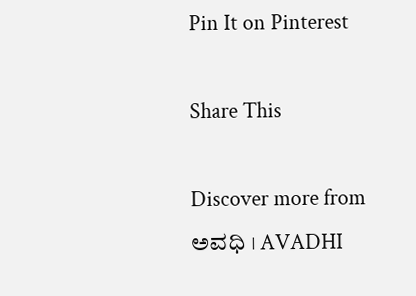Pin It on Pinterest

Share This

Discover more from ಅವಧಿ । AVADHI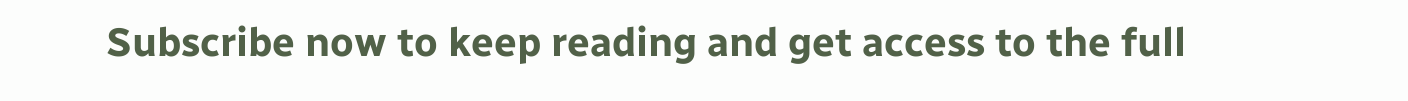Subscribe now to keep reading and get access to the full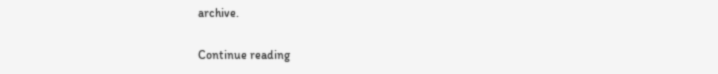archive.

Continue reading